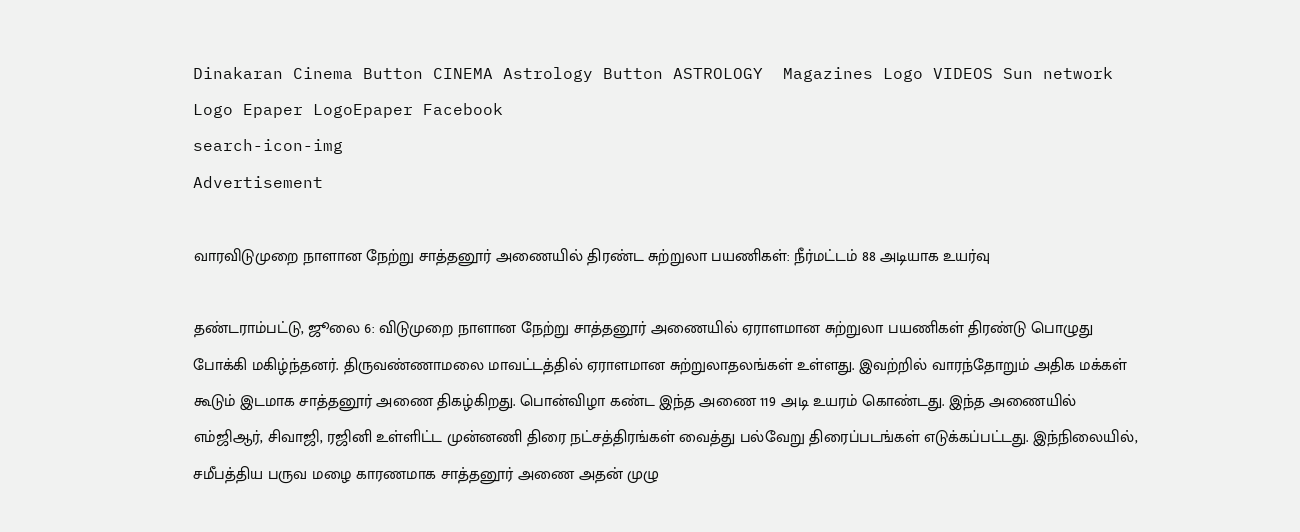Dinakaran Cinema Button CINEMA Astrology Button ASTROLOGY  Magazines Logo VIDEOS Sun network Logo Epaper LogoEpaper Facebook
search-icon-img
Advertisement

வாரவிடுமுறை நாளான நேற்று சாத்தனூர் அணையில் திரண்ட சுற்றுலா பயணிகள்: நீர்மட்டம் 88 அடியாக உயர்வு

தண்டராம்பட்டு, ஜூலை 6: விடுமுறை நாளான நேற்று சாத்தனூர் அணையில் ஏராளமான சுற்றுலா பயணிகள் திரண்டு பொழுது போக்கி மகிழ்ந்தனர். திருவண்ணாமலை மாவட்டத்தில் ஏராளமான சுற்றுலாதலங்கள் உள்ளது. இவற்றில் வாரந்தோறும் அதிக மக்கள் கூடும் இடமாக சாத்தனூர் அணை திகழ்கிறது. பொன்விழா கண்ட இந்த அணை 119 அடி உயரம் கொண்டது. இந்த அணையில் எம்ஜிஆர், சிவாஜி, ரஜினி உள்ளிட்ட முன்னணி திரை நட்சத்திரங்கள் வைத்து பல்வேறு திரைப்படங்கள் எடுக்கப்பட்டது. இந்நிலையில், சமீபத்திய பருவ மழை காரணமாக சாத்தனூர் அணை அதன் முழு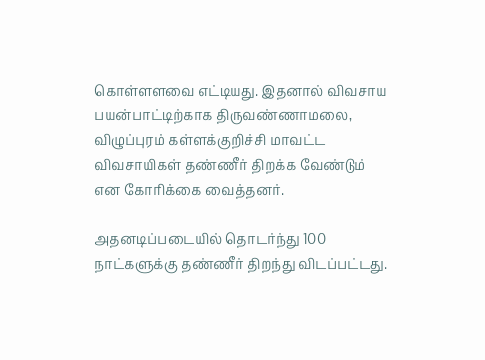கொள்ளளவை எட்டியது. இதனால் விவசாய பயன்பாட்டிற்காக திருவண்ணாமலை, விழுப்புரம் கள்ளக்குறிச்சி மாவட்ட விவசாயிகள் தண்ணீர் திறக்க வேண்டும் என கோரிக்கை வைத்தனர்.

அதனடிப்படையில் தொடர்ந்து 100 நாட்களுக்கு தண்ணீர் திறந்து விடப்பட்டது.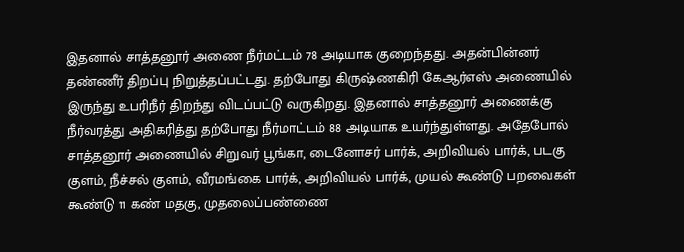இதனால் சாத்தனூர் அணை நீர்மட்டம் 78 அடியாக குறைந்தது. அதன்பின்னர் தண்ணீர் திறப்பு நிறுத்தப்பட்டது. தற்போது கிருஷ்ணகிரி கேஆர்எஸ் அணையில் இருந்து உபரிநீர் திறந்து விடப்பட்டு வருகிறது. இதனால் சாத்தனூர் அணைக்கு நீர்வரத்து அதிகரித்து தற்போது நீர்மாட்டம் 88 அடியாக உயர்ந்துள்ளது. அதேபோல் சாத்தனூர் அணையில் சிறுவர் பூங்கா, டைனோசர் பார்க், அறிவியல் பார்க், படகு குளம், நீச்சல் குளம், வீரமங்கை பார்க், அறிவியல் பார்க், முயல் கூண்டு பறவைகள் கூண்டு 11 கண் மதகு, முதலைப்பண்ணை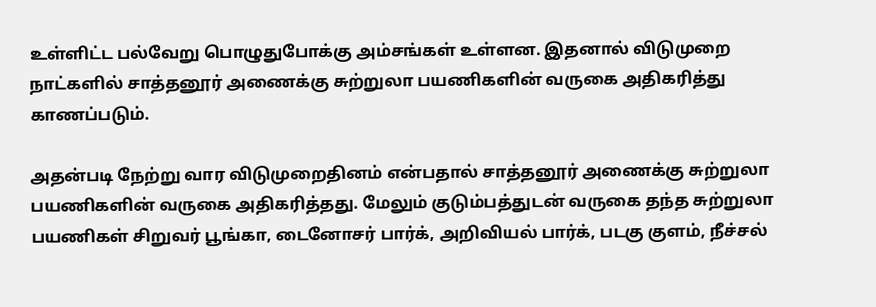உள்ளிட்ட பல்வேறு பொழுதுபோக்கு அம்சங்கள் உள்ளன. இதனால் விடுமுறை நாட்களில் சாத்தனூர் அணைக்கு சுற்றுலா பயணிகளின் வருகை அதிகரித்து காணப்படும்.

அதன்படி நேற்று வார விடுமுறைதினம் என்பதால் சாத்தனூர் அணைக்கு சுற்றுலா பயணிகளின் வருகை அதிகரித்தது. மேலும் குடும்பத்துடன் வருகை தந்த சுற்றுலா பயணிகள் சிறுவர் பூங்கா, டைனோசர் பார்க், அறிவியல் பார்க், படகு குளம், நீச்சல்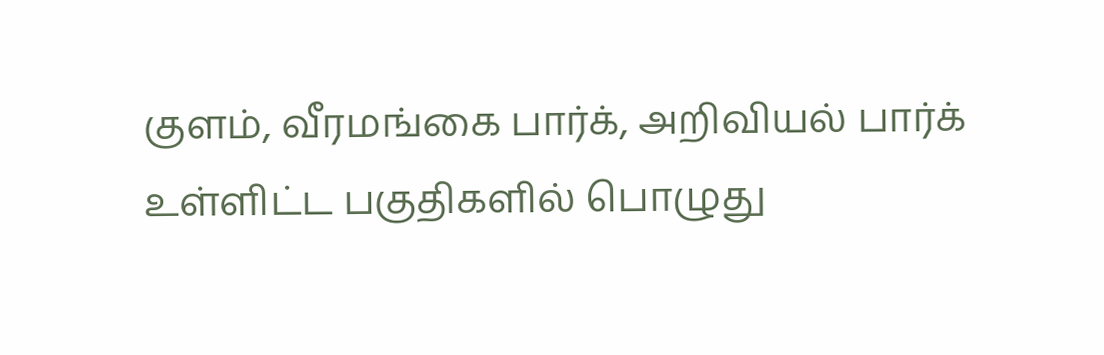குளம், வீரமங்கை பார்க், அறிவியல் பார்க் உள்ளிட்ட பகுதிகளில் பொழுது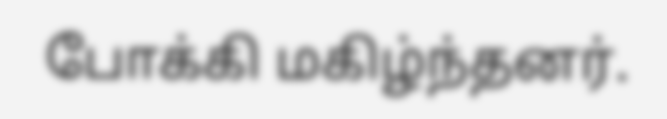போக்கி மகிழ்ந்தனர்.